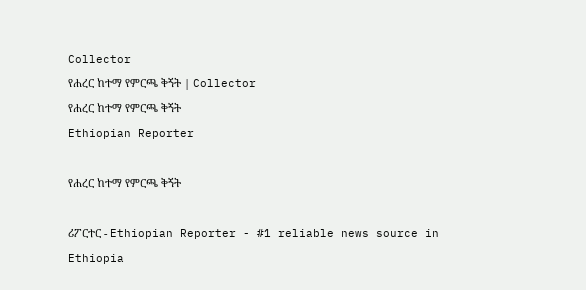Collector
የሐረር ከተማ የምርጫ ቅኝት | Collector
የሐረር ከተማ የምርጫ ቅኝት
Ethiopian Reporter

የሐረር ከተማ የምርጫ ቅኝት

ሪፖርተር - Ethiopian Reporter - #1 reliable news source in Ethiopia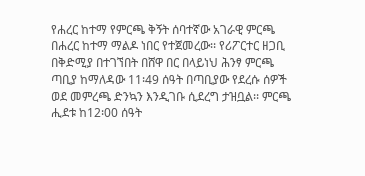የሐረር ከተማ የምርጫ ቅኝት ሰባተኛው አገራዊ ምርጫ በሐረር ከተማ ማልዶ ነበር የተጀመረው፡፡ የሪፖርተር ዘጋቢ በቅድሚያ በተገኘበት በሸዋ በር በላይነህ ሕንፃ ምርጫ ጣቢያ ከማለዳው 11፡49 ሰዓት በጣቢያው የደረሱ ሰዎች ወደ መምረጫ ድንኳን እንዲገቡ ሲደረግ ታዝቧል፡፡ ምርጫ ሒደቱ ከ12፡00 ሰዓት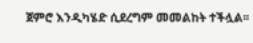ጀምሮ እንዲካሄድ ሲደረግም መመልከት ተችሏል፡፡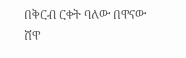በቅርብ ርቀት ባለው በዋናው ሸዋ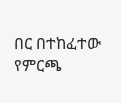በር በተከፈተው የምርጫ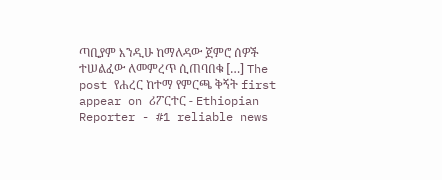ጣቢያም እንዲሁ ከማለዳው ጀምሮ ሰዎች ተሠልፈው ለመምረጥ ሲጠባበቁ […] The post የሐረር ከተማ የምርጫ ቅኝት first appear on ሪፖርተር - Ethiopian Reporter - #1 reliable news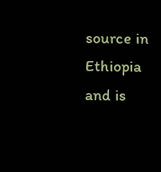source in Ethiopia and is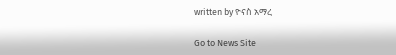written by ዮናስ አማረ

Go to News Site